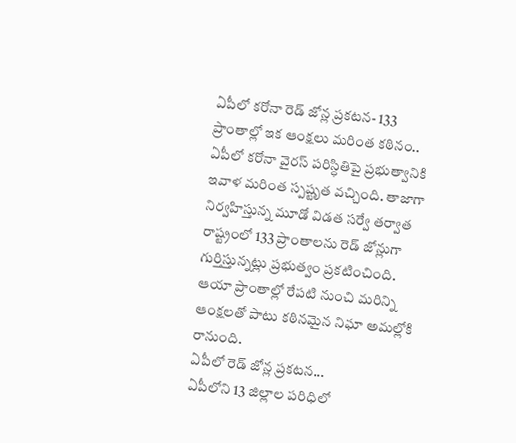ఏపీలో కరోనా రెడ్ జోన్ల ప్రకటన- 133 ప్రాంతాల్లో ఇక ఆంక్షలు మరింత కఠినం..
ఏపీలో కరోనా వైరస్ పరిస్ధితిపై ప్రభుత్వానికి ఇవాళ మరింత స్పష్టృత వచ్చింది. తాజాగా నిర్వహిస్తున్న మూడో విడత సర్వే తర్వాత రాష్ట్రంలో 133 ప్రాంతాలను రెడ్ జోన్లుగా గుర్తిస్తున్నట్లు ప్రభుత్వం ప్రకటించింది. ఆయా ప్రాంతాల్లో రేపటి నుంచి మరిన్ని ఆంక్షలతో పాటు కఠినమైన నిఘా అమల్లోకి రానుంది.
ఏపీలో రెడ్ జోన్ల ప్రకటన...
ఏపీలోని 13 జిల్లాల పరిధిలో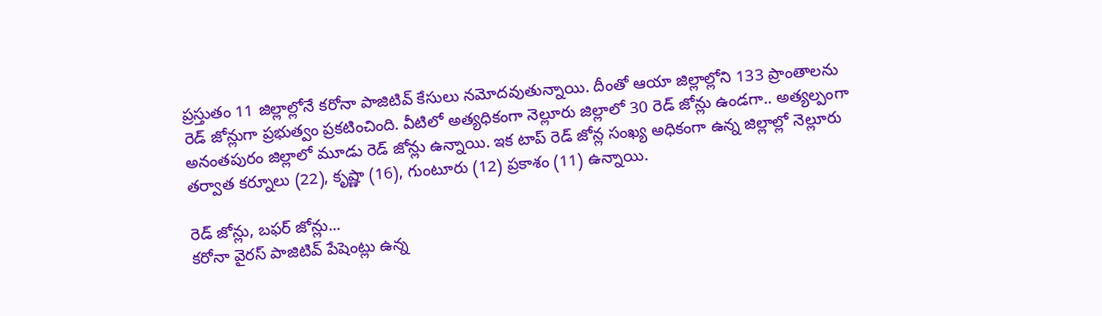ప్రస్తుతం 11 జిల్లాల్లోనే కరోనా పాజిటివ్ కేసులు నమోదవుతున్నాయి. దీంతో ఆయా జిల్లాల్లోని 133 ప్రాంతాలను రెడ్ జోన్లుగా ప్రభుత్వం ప్రకటించింది. వీటిలో అత్యధికంగా నెల్లూరు జిల్లాలో 30 రెడ్ జోన్లు ఉండగా.. అత్యల్పంగా అనంతపురం జిల్లాలో మూడు రెడ్ జోన్లు ఉన్నాయి. ఇక టాప్ రెడ్ జోన్ల సంఖ్య అధికంగా ఉన్న జిల్లాల్లో నెల్లూరు తర్వాత కర్నూలు (22), కృష్ణా (16), గుంటూరు (12) ప్రకాశం (11) ఉన్నాయి.

రెడ్ జోన్లు, బఫర్ జోన్లు...
కరోనా వైరస్ పాజిటివ్ పేషెంట్లు ఉన్న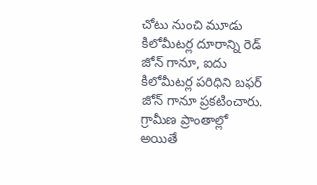చోటు నుంచి మూడు కిలోమీటర్ల దూరాన్ని రెడ్ జోన్ గానూ, ఐదు కిలోమీటర్ల పరిధిని బఫర్ జోన్ గానూ ప్రకటించారు. గ్రామీణ ప్రాంతాల్లో అయితే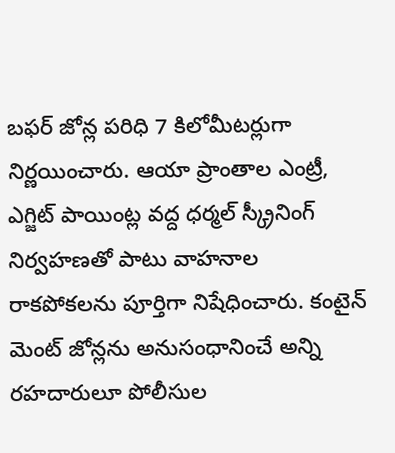బఫర్ జోన్ల పరిధి 7 కిలోమీటర్లుగా నిర్ణయించారు. ఆయా ప్రాంతాల ఎంట్రీ, ఎగ్జిట్ పాయింట్ల వద్ద ధర్మల్ స్క్రీనింగ్ నిర్వహణతో పాటు వాహనాల రాకపోకలను పూర్తిగా నిషేధించారు. కంటైన్ మెంట్ జోన్లను అనుసంధానించే అన్ని రహదారులూ పోలీసుల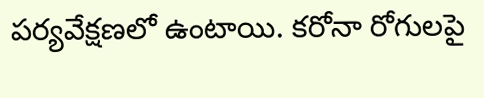పర్యవేక్షణలో ఉంటాయి. కరోనా రోగులపై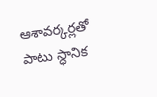ఆశావర్కర్లతో పాటు స్ధానిక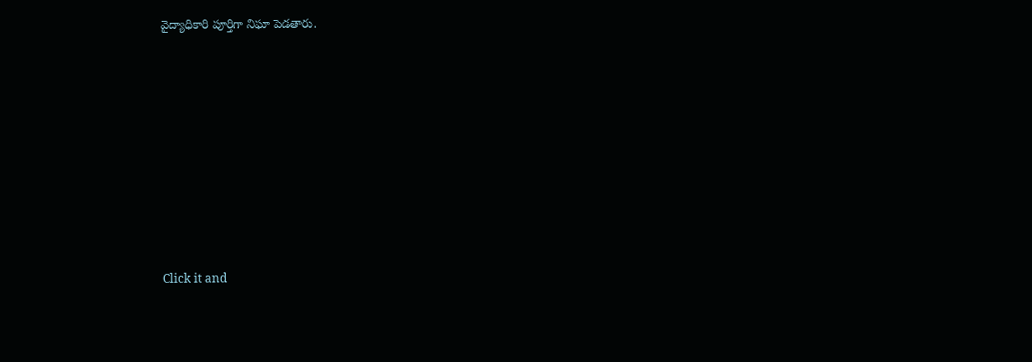వైద్యాధికారి పూర్తిగా నిఘా పెడతారు.












Click it and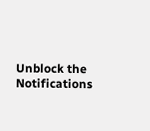Unblock the Notifications